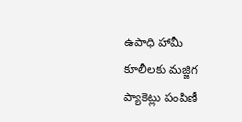ఉపాధి హామీ కూలీలకు మజ్జిగ ప్యాకెట్లు పంపిణీ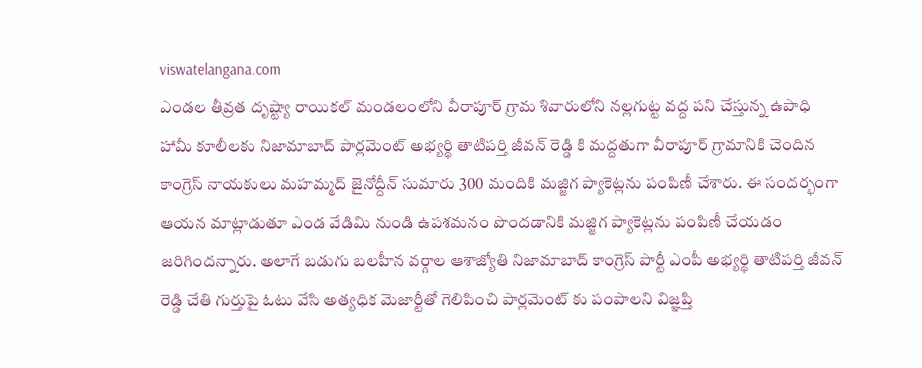viswatelangana.com
ఎండల తీవ్రత దృష్ట్యా రాయికల్ మండలంలోని వీరాపూర్ గ్రామ శివారులోని నల్లగుట్ట వద్ద పని చేస్తున్న ఉపాధి హామీ కూలీలకు నిజామాబాద్ పార్లమెంట్ అభ్యర్థి తాటిపర్తి జీవన్ రెడ్డి కి మద్దతుగా వీరాపూర్ గ్రామానికి చెందిన కాంగ్రెస్ నాయకులు మహమ్మద్ జైనోద్దీన్ సుమారు 300 మందికి మజ్జిగ ప్యాకెట్లను పంపిణీ చేశారు. ఈ సందర్భంగా ఆయన మాట్లాడుతూ ఎండ వేడిమి నుండి ఉపశమనం పొందడానికి మజ్జిగ ప్యాకెట్లను పంపిణీ చేయడం జరిగిందన్నారు. అలాగే బడుగు బలహీన వర్గాల ఆశాజ్యోతి నిజామాబాద్ కాంగ్రెస్ పార్టీ ఎంపీ అభ్యర్థి తాటిపర్తి జీవన్ రెడ్డి చేతి గుర్తుపై ఓటు వేసి అత్యధిక మెజార్టీతో గెలిపించి పార్లమెంట్ కు పంపాలని విజ్ఞప్తి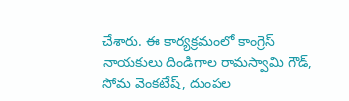చేశారు. ఈ కార్యక్రమంలో కాంగ్రెస్ నాయకులు దిండిగాల రామస్వామి గౌడ్, సోమ వెంకటేష్, దుంపల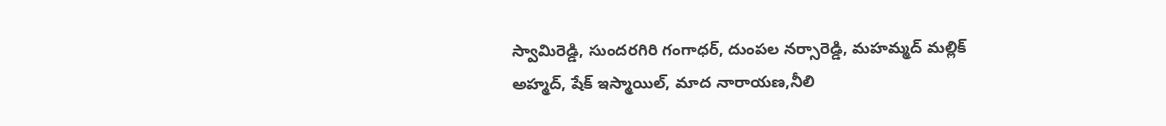స్వామిరెడ్డి, సుందరగిరి గంగాధర్, దుంపల నర్సారెడ్డి, మహమ్మద్ మల్లిక్ అహ్మద్, షేక్ ఇస్మాయిల్, మాద నారాయణ,నీలి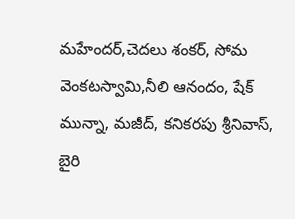మహేందర్,చెదలు శంకర్, సోమ వెంకటస్వామి,నీలి ఆనందం, షేక్ మున్నా, మజీద్, కనికరపు శ్రీనివాస్, బైరి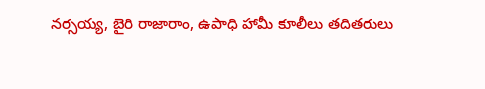నర్సయ్య, బైరి రాజారాం, ఉపాధి హామీ కూలీలు తదితరులు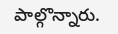పాల్గొన్నారు.